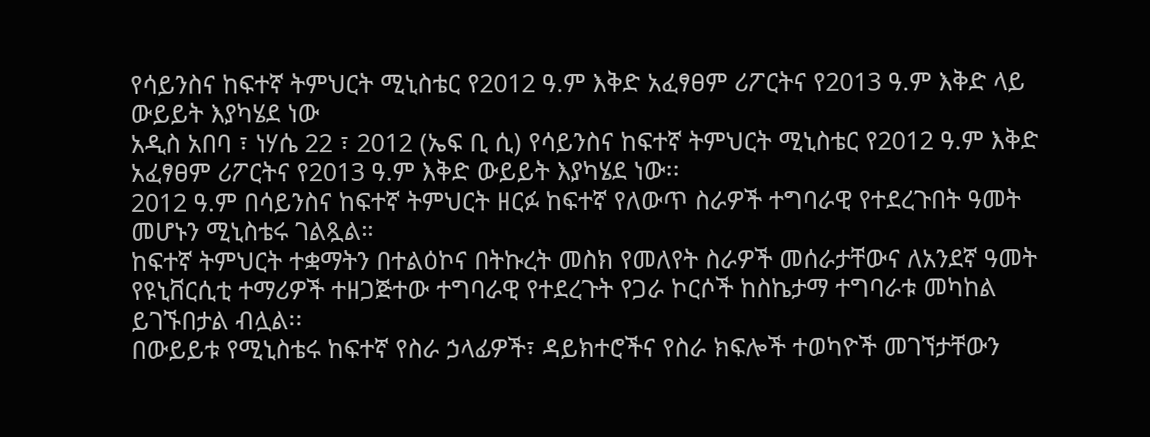የሳይንስና ከፍተኛ ትምህርት ሚኒስቴር የ2012 ዓ.ም እቅድ አፈፃፀም ሪፖርትና የ2013 ዓ.ም እቅድ ላይ ውይይት እያካሄደ ነው
አዲስ አበባ ፣ ነሃሴ 22 ፣ 2012 (ኤፍ ቢ ሲ) የሳይንስና ከፍተኛ ትምህርት ሚኒስቴር የ2012 ዓ.ም እቅድ አፈፃፀም ሪፖርትና የ2013 ዓ.ም እቅድ ውይይት እያካሄደ ነው፡፡
2012 ዓ.ም በሳይንስና ከፍተኛ ትምህርት ዘርፉ ከፍተኛ የለውጥ ስራዎች ተግባራዊ የተደረጉበት ዓመት መሆኑን ሚኒስቴሩ ገልጿል።
ከፍተኛ ትምህርት ተቋማትን በተልዕኮና በትኩረት መስክ የመለየት ስራዎች መሰራታቸውና ለአንደኛ ዓመት የዩኒቨርሲቲ ተማሪዎች ተዘጋጅተው ተግባራዊ የተደረጉት የጋራ ኮርሶች ከስኬታማ ተግባራቱ መካከል ይገኙበታል ብሏል፡፡
በውይይቱ የሚኒስቴሩ ከፍተኛ የስራ ኃላፊዎች፣ ዳይክተሮችና የስራ ክፍሎች ተወካዮች መገኘታቸውን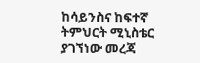ከሳይንስና ከፍተኛ ትምህርት ሚኒስቴር ያገኘነው መረጃ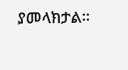ያመላክታል፡፡